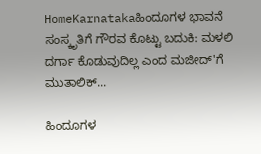HomeKarnatakaಹಿಂದೂಗಳ ಭಾವನೆ ಸಂಸ್ಕೃತಿಗೆ ಗೌರವ ಕೊಟ್ಟು ಬದುಕಿ: ಮಳಲಿ ದರ್ಗಾ ಕೊಡುವುದಿಲ್ಲ ಎಂದ ಮಜೀದ್'ಗೆ ಮುತಾಲಿಕ್...

ಹಿಂದೂಗಳ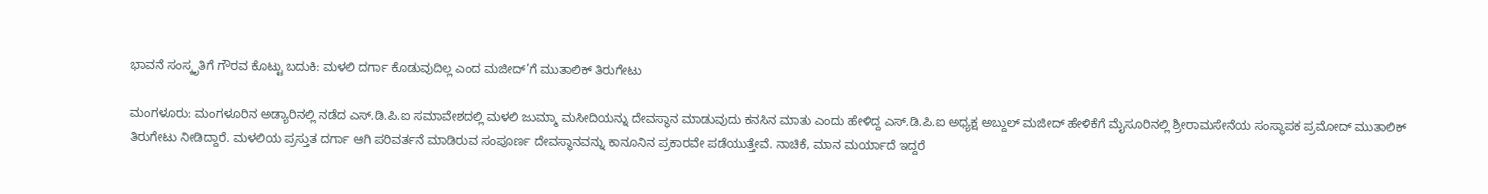ಭಾವನೆ ಸಂಸ್ಕೃತಿಗೆ ಗೌರವ ಕೊಟ್ಟು ಬದುಕಿ: ಮಳಲಿ ದರ್ಗಾ ಕೊಡುವುದಿಲ್ಲ ಎಂದ ಮಜೀದ್’ಗೆ ಮುತಾಲಿಕ್ ತಿರುಗೇಟು

ಮಂಗಳೂರು: ಮಂಗಳೂರಿನ ಅಡ್ಯಾರಿನಲ್ಲಿ ನಡೆದ ಎಸ್.ಡಿ.ಪಿ.ಐ ಸಮಾವೇಶದಲ್ಲಿ ಮಳಲಿ ಜುಮ್ಮಾ ಮಸೀದಿಯನ್ನು ದೇವಸ್ಥಾನ ಮಾಡುವುದು ಕನಸಿನ ಮಾತು ಎಂದು ಹೇಳಿದ್ದ ಎಸ್.ಡಿ.ಪಿ.ಐ ಅಧ್ಯಕ್ಷ ಅಬ್ದುಲ್ ಮಜೀದ್ ಹೇಳಿಕೆಗೆ ಮೈಸೂರಿನಲ್ಲಿ ಶ್ರೀರಾಮಸೇನೆಯ ಸಂಸ್ಥಾಪಕ ಪ್ರಮೋದ್ ಮುತಾಲಿಕ್ ತಿರುಗೇಟು ನೀಡಿದ್ದಾರೆ. ಮಳಲಿಯ ಪ್ರಸ್ತುತ ದರ್ಗಾ ಆಗಿ ಪರಿವರ್ತನೆ ಮಾಡಿರುವ ಸಂಪೂರ್ಣ ದೇವಸ್ಥಾನವನ್ನು ಕಾನೂನಿನ ಪ್ರಕಾರವೇ ಪಡೆಯುತ್ತೇವೆ. ನಾಚಿಕೆ, ಮಾನ ಮರ್ಯಾದೆ ಇದ್ದರೆ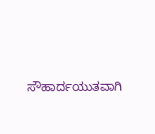ಸೌಹಾರ್ದಯುತವಾಗಿ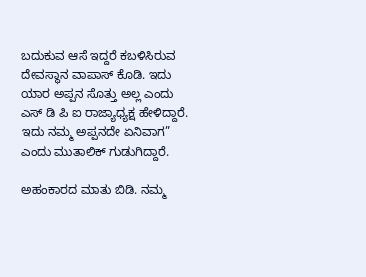ಬದುಕುವ ಆಸೆ ಇದ್ದರೆ ಕಬಳಿಸಿರುವ ದೇವಸ್ಥಾನ ವಾಪಾಸ್ ಕೊಡಿ. ಇದು ಯಾರ ಅಪ್ಪನ ಸೊತ್ತು ಅಲ್ಲ ಎಂದು ಎಸ್ ಡಿ ಪಿ ಐ ರಾಜ್ಯಾಧ್ಯಕ್ಷ ಹೇಳಿದ್ದಾರೆ. ಇದು ನಮ್ಮ ಅಪ್ಪನದೇ ಏನಿವಾಗ” ಎಂದು ಮುತಾಲಿಕ್ ಗುಡುಗಿದ್ದಾರೆ.

ಅಹಂಕಾರದ ಮಾತು ಬಿಡಿ. ನಮ್ಮ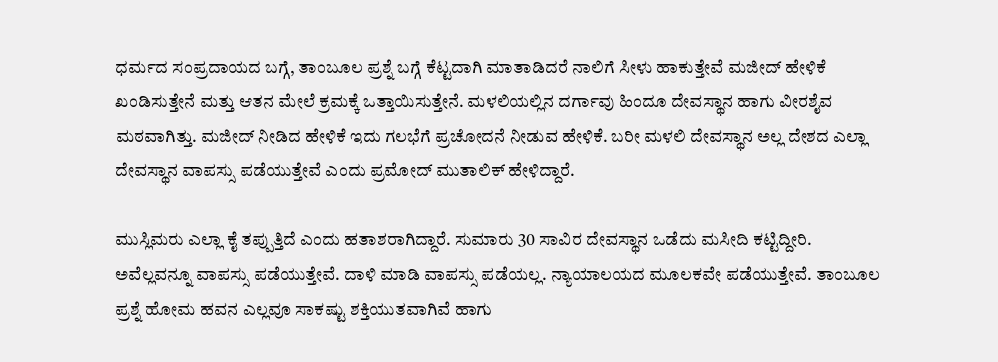ಧರ್ಮದ ಸಂಪ್ರದಾಯದ ಬಗ್ಗೆ, ತಾಂಬೂಲ ಪ್ರಶ್ನೆ ಬಗ್ಗೆ ಕೆಟ್ಟದಾಗಿ ಮಾತಾಡಿದರೆ ನಾಲಿಗೆ ಸೀಳು ಹಾಕುತ್ತೇವೆ ಮಜೀದ್ ಹೇಳಿಕೆ ಖಂಡಿಸುತ್ತೇನೆ ಮತ್ತು ಆತನ ಮೇಲೆ ಕ್ರಮಕ್ಕೆ ಒತ್ತಾಯಿಸುತ್ತೇನೆ. ಮಳಲಿಯಲ್ಲಿನ ದರ್ಗಾವು ಹಿಂದೂ ದೇವಸ್ಥಾನ ಹಾಗು ವೀರಶೈವ ಮಠವಾಗಿತ್ತು. ಮಜೀದ್ ನೀಡಿದ ಹೇಳಿಕೆ ಇದು ಗಲಭೆಗೆ ಪ್ರಚೋದನೆ ನೀಡುವ ಹೇಳಿಕೆ. ಬರೀ ಮಳಲಿ ದೇವಸ್ಥಾನ ಅಲ್ಲ ದೇಶದ ಎಲ್ಲಾ ದೇವಸ್ಥಾನ ವಾಪಸ್ಸು ಪಡೆಯುತ್ತೇವೆ ಎಂದು ಪ್ರಮೋದ್ ಮುತಾಲಿಕ್ ಹೇಳಿದ್ದಾರೆ.

ಮುಸ್ಲಿಮರು ಎಲ್ಲಾ ಕೈ ತಪ್ಪುತ್ತಿದೆ ಎಂದು ಹತಾಶರಾಗಿದ್ದಾರೆ. ಸುಮಾರು 30 ಸಾವಿರ ದೇವಸ್ಥಾನ ಒಡೆದು ಮಸೀದಿ ಕಟ್ಟಿದ್ದೀರಿ. ಅವೆಲ್ಲವನ್ನೂ ವಾಪಸ್ಸು ಪಡೆಯುತ್ತೇವೆ. ದಾಳಿ ಮಾಡಿ ವಾಪಸ್ಸು ಪಡೆಯಲ್ಲ. ನ್ಯಾಯಾಲಯದ ಮೂಲಕವೇ ಪಡೆಯುತ್ತೇವೆ. ತಾಂಬೂಲ ಪ್ರಶ್ನೆ ಹೋಮ ಹವನ ಎಲ್ಲವೂ ಸಾಕಷ್ಟು ಶಕ್ತಿಯುತವಾಗಿವೆ ಹಾಗು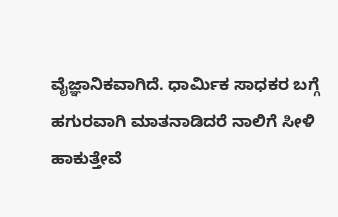ವೈಜ್ಞಾನಿಕವಾಗಿದೆ. ಧಾರ್ಮಿಕ ಸಾಧಕರ ಬಗ್ಗೆ ಹಗುರವಾಗಿ ಮಾತನಾಡಿದರೆ ನಾಲಿಗೆ ಸೀಳಿ ಹಾಕುತ್ತೇವೆ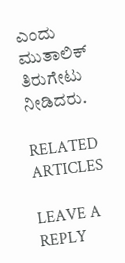ಎಂದು ಮುತಾಲಿಕ್ ತಿರುಗೇಟು ನೀಡಿದರು.

RELATED ARTICLES

LEAVE A REPLY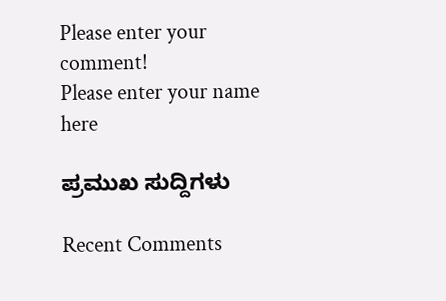Please enter your comment!
Please enter your name here

ಪ್ರಮುಖ ಸುದ್ದಿಗಳು

Recent Comments